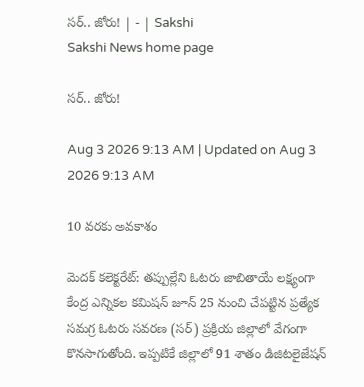సర్‌.. జోరు! | - | Sakshi
Sakshi News home page

సర్‌.. జోరు!

Aug 3 2026 9:13 AM | Updated on Aug 3 2026 9:13 AM

10 వరకు అవకాశం

మెదక్‌ కలెక్టరేట్‌: తప్పుల్లేని ఓటరు జాబితాయే లక్ష్యంగా కేంద్ర ఎన్నికల కమిషన్‌ జూన్‌ 25 నుంచి చేపట్టిన ప్రత్యేక సమగ్ర ఓటరు సవరణ (సర్‌) ప్రక్రియ జిల్లాలో వేగంగా కొనసాగుతోంది. ఇప్పటికే జిల్లాలో 91 శాతం డిజిటలైజేషన్‌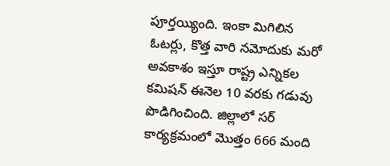పూర్తయ్యింది. ఇంకా మిగిలిన ఓటర్లు, కొత్త వారి నమోదుకు మరో అవకాశం ఇస్తూ రాష్ట్ర ఎన్నికల కమిషన్‌ ఈనెల 10 వరకు గడువు పొడిగించింది. జిల్లాలో సర్‌ కార్యక్రమంలో మొత్తం 666 మంది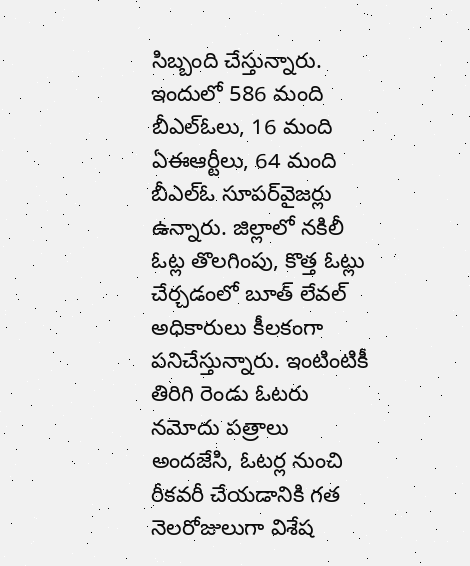సిబ్బంది చేస్తున్నారు. ఇందులో 586 మంది బీఎల్‌ఓలు, 16 మంది ఏఈఆర్టీలు, 64 మంది బీఎల్‌ఓ సూపర్‌వైజర్లు ఉన్నారు. జిల్లాలో నకిలీ ఓట్ల తొలగింపు, కొత్త ఓట్లు చేర్చడంలో బూత్‌ లేవల్‌ అధికారులు కీలకంగా పనిచేస్తున్నారు. ఇంటింటికీ తిరిగి రెండు ఓటరు నమోదు పత్రాలు అందజేసి, ఓటర్ల నుంచి రీకవరీ చేయడానికి గత నెలరోజులుగా విశేష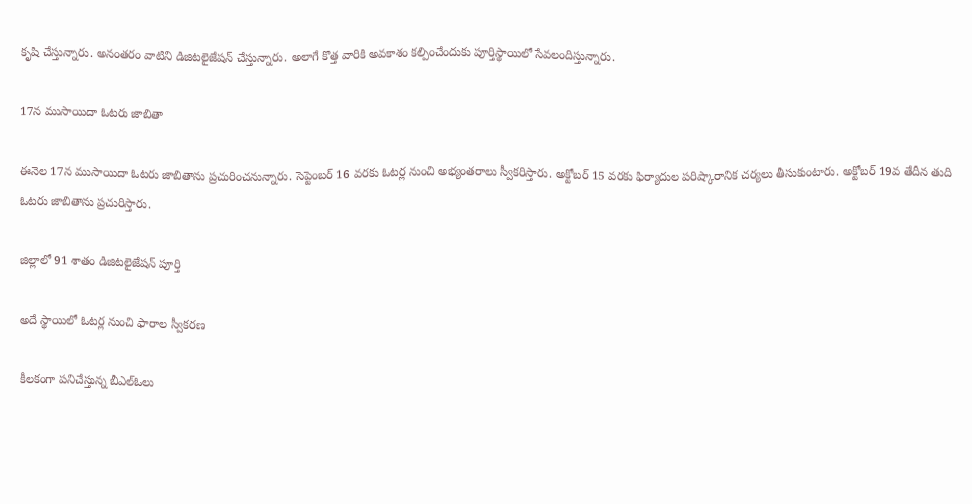కృషి చేస్తున్నారు. అనంతరం వాటిని డిజిటలైజేషన్‌ చేస్తున్నారు. అలాగే కొత్త వారికి అవకాశం కల్పించేందుకు పూర్తిస్థాయిలో సేవలందిస్తున్నారు.

17న ముసాయిదా ఓటరు జాబితా

ఈనెల 17న ముసాయిదా ఓటరు జాబితాను ప్రచురించనున్నారు. సెప్టెంబర్‌ 16 వరకు ఓటర్ల నుంచి అభ్యంతరాలు స్వీకరిస్తారు. అక్టోబర్‌ 15 వరకు ఫిర్యాదుల పరిష్కారానిక చర్యలు తీసుకుంటారు. అక్టోబర్‌ 19వ తేదీన తుది ఓటరు జాబితాను ప్రచురిస్తారు.

జిల్లాలో 91 శాతం డిజిటలైజేషన్‌ పూర్తి

అదే స్థాయిలో ఓటర్ల నుంచి ఫారాల స్వీకరణ

కీలకంగా పనిచేస్తున్న బీఎల్‌ఓలు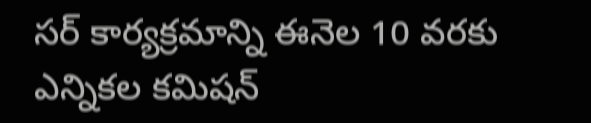సర్‌ కార్యక్రమాన్ని ఈనెల 10 వరకు ఎన్నికల కమిషన్‌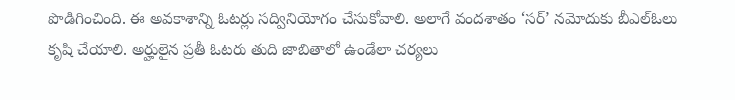పొడిగించింది. ఈ అవకాశాన్ని ఓటర్లు సద్వినియోగం చేసుకోవాలి. అలాగే వందశాతం ‘సర్‌’ నమోదుకు బీఎల్‌ఓలు కృషి చేయాలి. అర్హులైన ప్రతీ ఓటరు తుది జాబితాలో ఉండేలా చర్యలు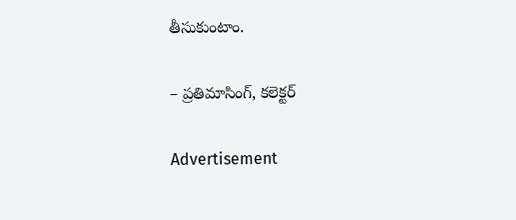తీసుకుంటాం.

– ప్రతిమాసింగ్‌, కలెక్టర్‌

Advertisement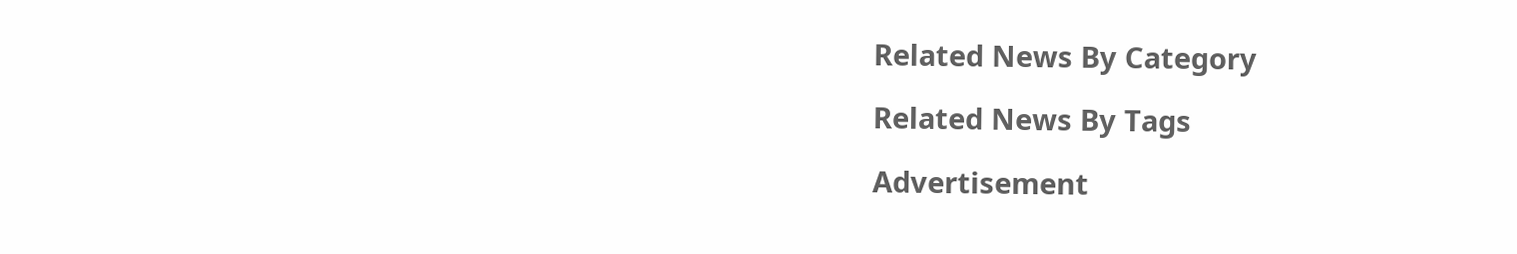Related News By Category

Related News By Tags

Advertisement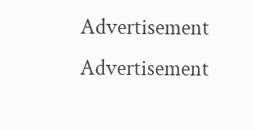Advertisement
Advertisement